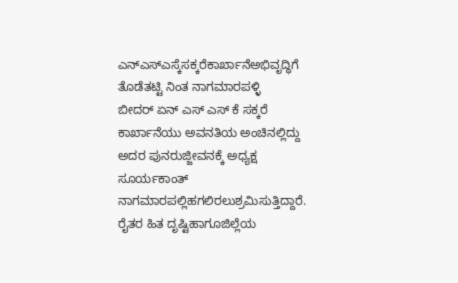ಎನ್ಎಸ್ಎಸ್ಕೆಸಕ್ಕರೆಕಾರ್ಖಾನೆಅಭಿವೃದ್ಧಿಗೆ ತೊಡೆತಟ್ಟಿ ನಿಂತ ನಾಗಮಾರಪಳ್ಳಿ
ಬೀದರ್ ಏನ್ ಎಸ್ ಎಸ್ ಕೆ ಸಕ್ಕರೆ ಕಾರ್ಖಾನೆಯು ಅವನತಿಯ ಅಂಚಿನಲ್ಲಿದ್ದು ಅದರ ಪುನರುಜ್ಜೀವನಕ್ಕೆ ಅಧ್ಯಕ್ಷ ಸೂರ್ಯಕಾಂತ್ ನಾಗಮಾರಪಲ್ಲಿಹಗಲಿರಲುಶ್ರಮಿಸುತ್ತಿದ್ದಾರೆ. ರೈತರ ಹಿತ ದೃಷ್ಟಿಹಾಗೂಜಿಲ್ಲೆಯ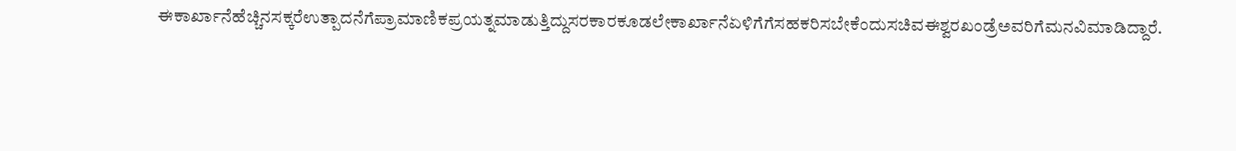ಈಕಾರ್ಖಾನೆಹೆಚ್ಚಿನಸಕ್ಕರೆಉತ್ಪಾದನೆಗೆಪ್ರಾಮಾಣಿಕಪ್ರಯತ್ನಮಾಡುತ್ತಿದ್ದುಸರಕಾರಕೂಡಲೇಕಾರ್ಖಾನೆಏಳಿಗೆಗೆಸಹಕರಿಸಬೇಕೆಂದುಸಚಿವಈಶ್ವರಖಂಡ್ರೆಅವರಿಗೆಮನವಿಮಾಡಿದ್ದಾರೆ.